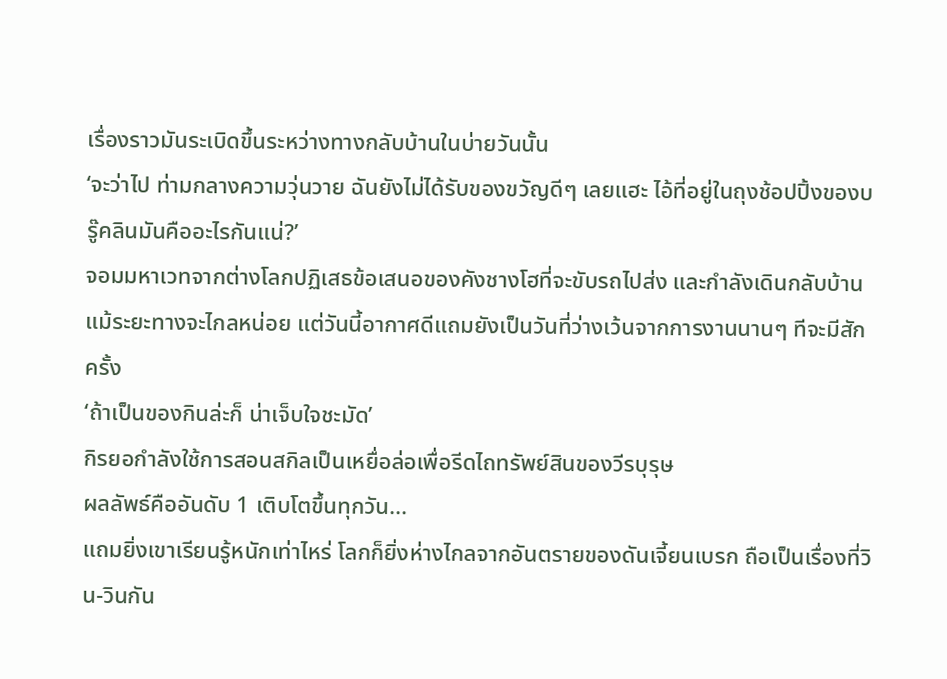เรื่องราวมันระเบิดขึ้นระหว่างทางกลับบ้านในบ่ายวันนั้น
‘จะว่าไป ท่ามกลางความวุ่นวาย ฉันยังไม่ได้รับของขวัญดีๆ เลยแฮะ ไอ้ที่อยู่ในถุงช้อปปิ้งของบรู๊คลินมันคืออะไรกันแน่?’
จอมมหาเวทจากต่างโลกปฏิเสธข้อเสนอของคังชางโฮที่จะขับรถไปส่ง และกำลังเดินกลับบ้าน
แม้ระยะทางจะไกลหน่อย แต่วันนี้อากาศดีแถมยังเป็นวันที่ว่างเว้นจากการงานนานๆ ทีจะมีสักครั้ง
‘ถ้าเป็นของกินล่ะก็ น่าเจ็บใจชะมัด’
กิรยอกำลังใช้การสอนสกิลเป็นเหยื่อล่อเพื่อรีดไถทรัพย์สินของวีรบุรุษ
ผลลัพธ์คืออันดับ 1 เติบโตขึ้นทุกวัน...
แถมยิ่งเขาเรียนรู้หนักเท่าไหร่ โลกก็ยิ่งห่างไกลจากอันตรายของดันเจี้ยนเบรก ถือเป็นเรื่องที่วิน-วินกัน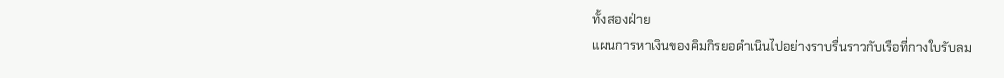ทั้งสองฝ่าย
แผนการหาเงินของคิมกิรยอดำเนินไปอย่างราบรื่นราวกับเรือที่กางใบรับลม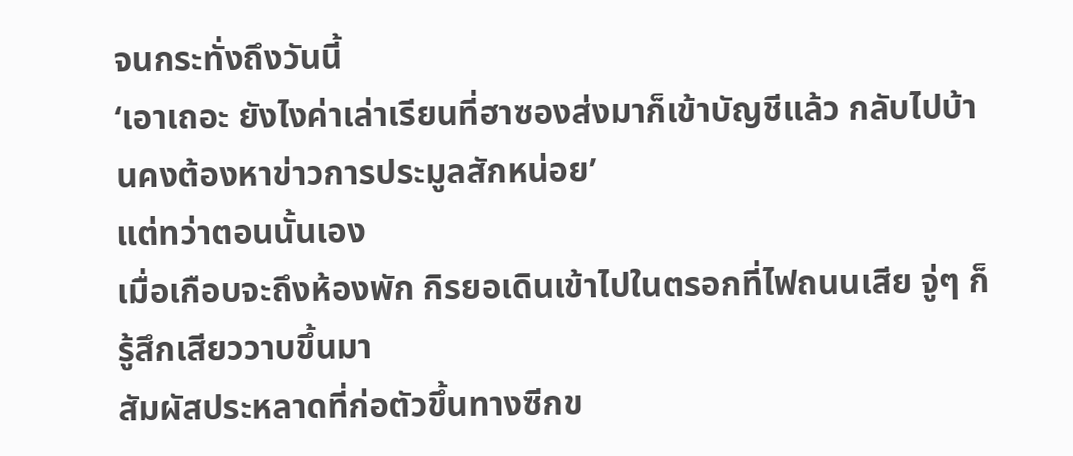จนกระทั่งถึงวันนี้
‘เอาเถอะ ยังไงค่าเล่าเรียนที่ฮาซองส่งมาก็เข้าบัญชีแล้ว กลับไปบ้านคงต้องหาข่าวการประมูลสักหน่อย’
แต่ทว่าตอนนั้นเอง
เมื่อเกือบจะถึงห้องพัก กิรยอเดินเข้าไปในตรอกที่ไฟถนนเสีย จู่ๆ ก็รู้สึกเสียววาบขึ้นมา
สัมผัสประหลาดที่ก่อตัวขึ้นทางซีกข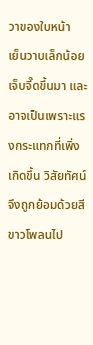วาของใบหน้า
เย็นวาบเล็กน้อย เจ็บจี๊ดขึ้นมา และอาจเป็นเพราะแรงกระแทกที่เพิ่งเกิดขึ้น วิสัยทัศน์จึงถูกย้อมด้วยสีขาวโพลนไป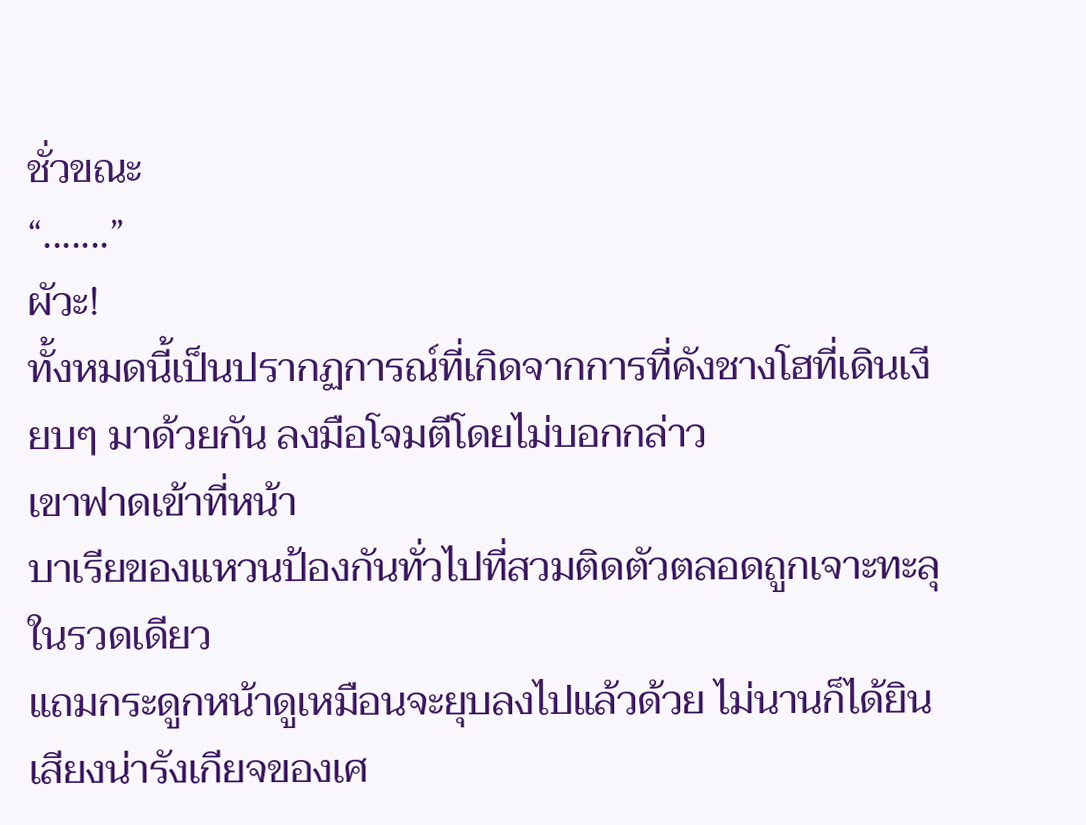ชั่วขณะ
“.......”
ผัวะ!
ทั้งหมดนี้เป็นปรากฏการณ์ที่เกิดจากการที่คังชางโฮที่เดินเงียบๆ มาด้วยกัน ลงมือโจมตีโดยไม่บอกกล่าว
เขาฟาดเข้าที่หน้า
บาเรียของแหวนป้องกันทั่วไปที่สวมติดตัวตลอดถูกเจาะทะลุในรวดเดียว
แถมกระดูกหน้าดูเหมือนจะยุบลงไปแล้วด้วย ไม่นานก็ได้ยินเสียงน่ารังเกียจของเศ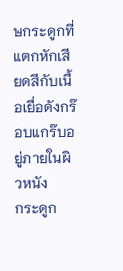ษกระดูกที่แตกหักเสียดสีกับเนื้อเยื่อดังกร๊อบแกร๊บอยู่ภายในผิวหนัง
กระดูก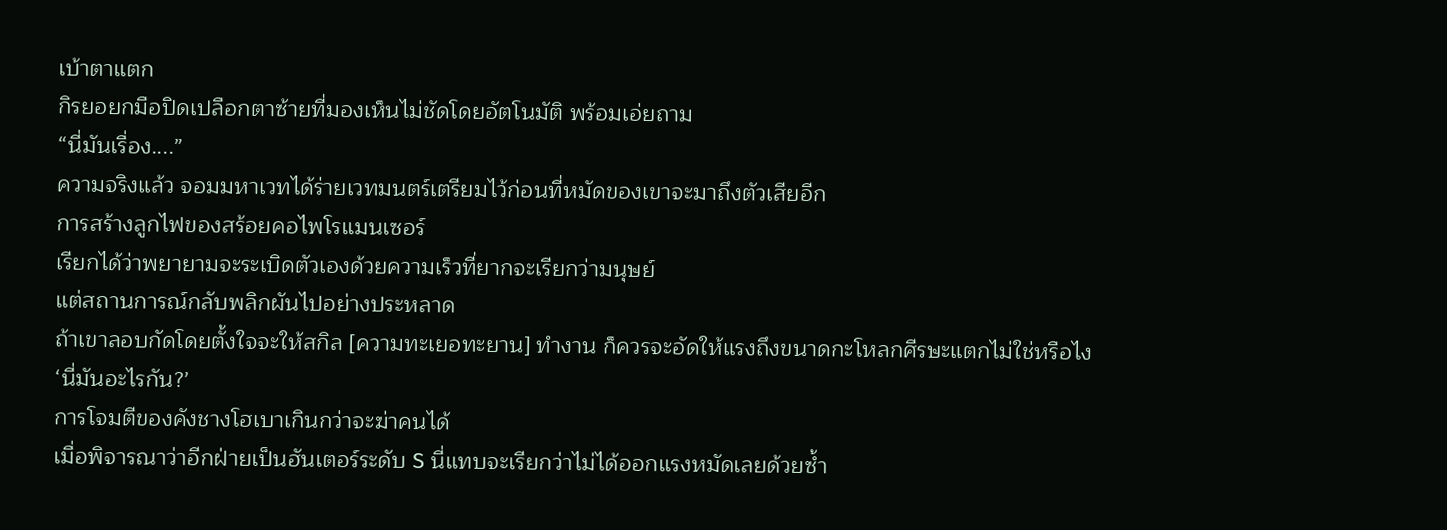เบ้าตาแตก
กิรยอยกมือปิดเปลือกตาซ้ายที่มองเห็นไม่ชัดโดยอัตโนมัติ พร้อมเอ่ยถาม
“นี่มันเรื่อง....”
ความจริงแล้ว จอมมหาเวทได้ร่ายเวทมนตร์เตรียมไว้ก่อนที่หมัดของเขาจะมาถึงตัวเสียอีก
การสร้างลูกไฟของสร้อยคอไพโรแมนเซอร์
เรียกได้ว่าพยายามจะระเบิดตัวเองด้วยความเร็วที่ยากจะเรียกว่ามนุษย์
แต่สถานการณ์กลับพลิกผันไปอย่างประหลาด
ถ้าเขาลอบกัดโดยตั้งใจจะให้สกิล [ความทะเยอทะยาน] ทำงาน ก็ควรจะอัดให้แรงถึงขนาดกะโหลกศีรษะแตกไม่ใช่หรือไง
‘นี่มันอะไรกัน?’
การโจมตีของคังชางโฮเบาเกินกว่าจะฆ่าคนได้
เมื่อพิจารณาว่าอีกฝ่ายเป็นฮันเตอร์ระดับ S นี่แทบจะเรียกว่าไม่ได้ออกแรงหมัดเลยด้วยซ้ำ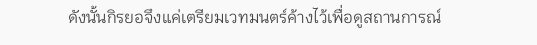ดังนั้นกิรยอจึงแค่เตรียมเวทมนตร์ค้างไว้เพื่อดูสถานการณ์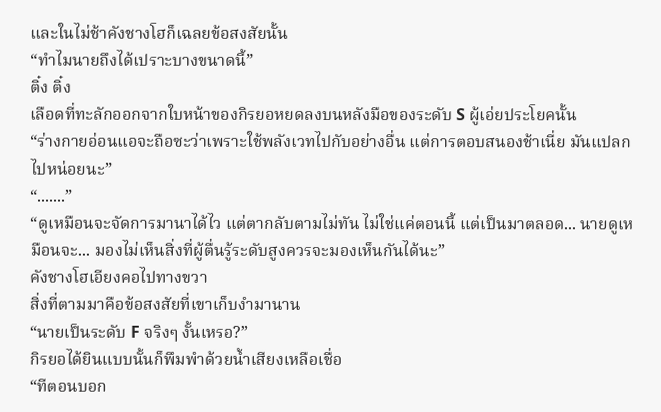และในไม่ช้าคังชางโฮก็เฉลยข้อสงสัยนั้น
“ทำไมนายถึงได้เปราะบางขนาดนี้”
ติ๋ง ติ๋ง
เลือดที่ทะลักออกจากใบหน้าของกิรยอหยดลงบนหลังมือของระดับ S ผู้เอ่ยประโยคนั้น
“ร่างกายอ่อนแอจะถือซะว่าเพราะใช้พลังเวทไปกับอย่างอื่น แต่การตอบสนองช้าเนี่ย มันแปลกไปหน่อยนะ”
“.......”
“ดูเหมือนจะจัดการมานาได้ไว แต่ตากลับตามไม่ทัน ไม่ใช่แค่ตอนนี้ แต่เป็นมาตลอด... นายดูเหมือนจะ... มองไม่เห็นสิ่งที่ผู้ตื่นรู้ระดับสูงควรจะมองเห็นกันได้นะ”
คังชางโฮเอียงคอไปทางขวา
สิ่งที่ตามมาคือข้อสงสัยที่เขาเก็บงำมานาน
“นายเป็นระดับ F จริงๆ งั้นเหรอ?”
กิรยอได้ยินแบบนั้นก็พึมพำด้วยน้ำเสียงเหลือเชื่อ
“ทีตอนบอก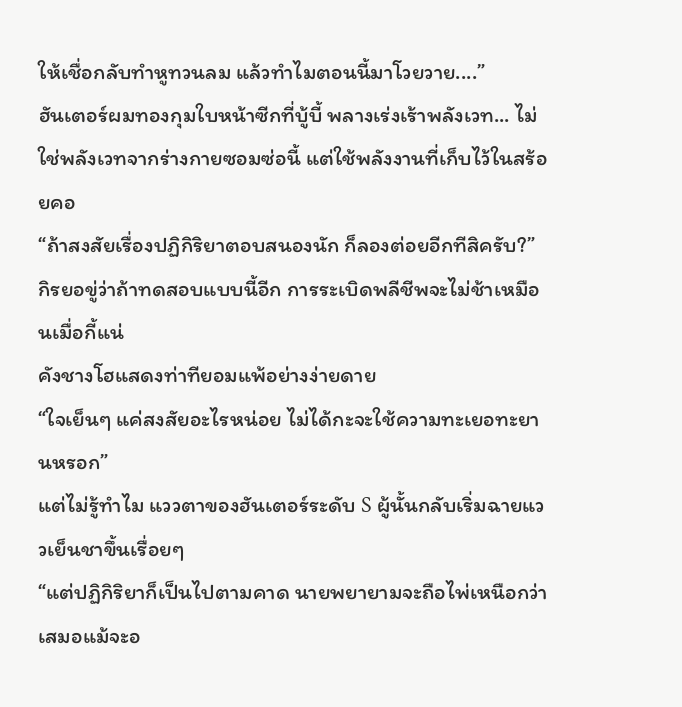ให้เชื่อกลับทำหูทวนลม แล้วทำไมตอนนี้มาโวยวาย....”
ฮันเตอร์ผมทองกุมใบหน้าซีกที่บู้บี้ พลางเร่งเร้าพลังเวท... ไม่ใช่พลังเวทจากร่างกายซอมซ่อนี้ แต่ใช้พลังงานที่เก็บไว้ในสร้อยคอ
“ถ้าสงสัยเรื่องปฏิกิริยาตอบสนองนัก ก็ลองต่อยอีกทีสิครับ?”
กิรยอขู่ว่าถ้าทดสอบแบบนี้อีก การระเบิดพลีชีพจะไม่ช้าเหมือนเมื่อกี้แน่
คังชางโฮแสดงท่าทียอมแพ้อย่างง่ายดาย
“ใจเย็นๆ แค่สงสัยอะไรหน่อย ไม่ได้กะจะใช้ความทะเยอทะยานหรอก”
แต่ไม่รู้ทำไม แววตาของฮันเตอร์ระดับ S ผู้นั้นกลับเริ่มฉายแววเย็นชาขึ้นเรื่อยๆ
“แต่ปฏิกิริยาก็เป็นไปตามคาด นายพยายามจะถือไพ่เหนือกว่าเสมอแม้จะอ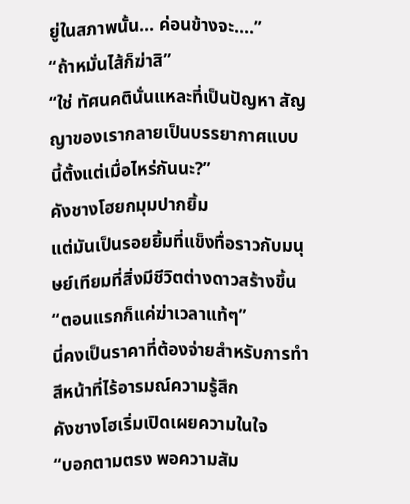ยู่ในสภาพนั้น... ค่อนข้างจะ....”
“ถ้าหมั่นไส้ก็ฆ่าสิ”
“ใช่ ทัศนคตินั่นแหละที่เป็นปัญหา สัญญาของเรากลายเป็นบรรยากาศแบบนี้ตั้งแต่เมื่อไหร่กันนะ?”
คังชางโฮยกมุมปากยิ้ม
แต่มันเป็นรอยยิ้มที่แข็งทื่อราวกับมนุษย์เทียมที่สิ่งมีชีวิตต่างดาวสร้างขึ้น
“ตอนแรกก็แค่ฆ่าเวลาแท้ๆ”
นี่คงเป็นราคาที่ต้องจ่ายสำหรับการทำสีหน้าที่ไร้อารมณ์ความรู้สึก
คังชางโฮเริ่มเปิดเผยความในใจ
“บอกตามตรง พอความสัม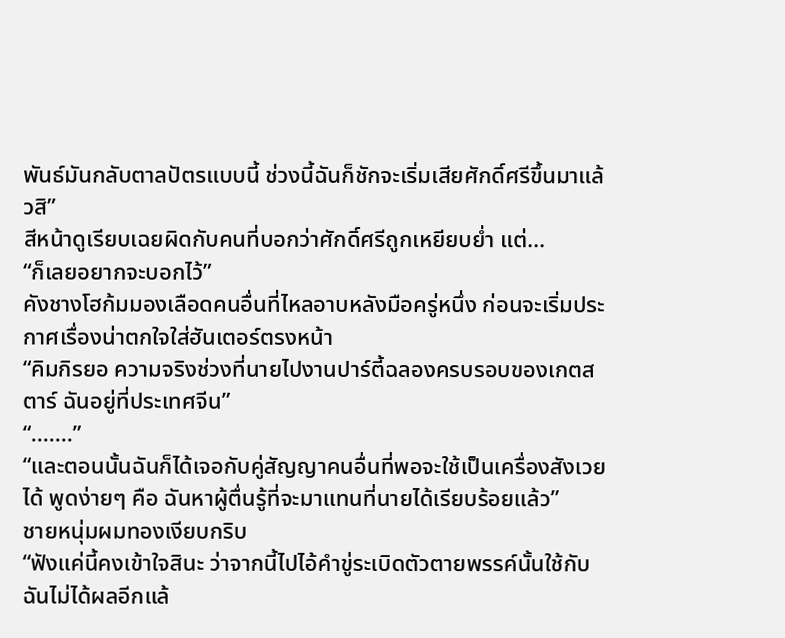พันธ์มันกลับตาลปัตรแบบนี้ ช่วงนี้ฉันก็ชักจะเริ่มเสียศักดิ์ศรีขึ้นมาแล้วสิ”
สีหน้าดูเรียบเฉยผิดกับคนที่บอกว่าศักดิ์ศรีถูกเหยียบย่ำ แต่...
“ก็เลยอยากจะบอกไว้”
คังชางโฮก้มมองเลือดคนอื่นที่ไหลอาบหลังมือครู่หนึ่ง ก่อนจะเริ่มประกาศเรื่องน่าตกใจใส่ฮันเตอร์ตรงหน้า
“คิมกิรยอ ความจริงช่วงที่นายไปงานปาร์ตี้ฉลองครบรอบของเกตสตาร์ ฉันอยู่ที่ประเทศจีน”
“.......”
“และตอนนั้นฉันก็ได้เจอกับคู่สัญญาคนอื่นที่พอจะใช้เป็นเครื่องสังเวยได้ พูดง่ายๆ คือ ฉันหาผู้ตื่นรู้ที่จะมาแทนที่นายได้เรียบร้อยแล้ว”
ชายหนุ่มผมทองเงียบกริบ
“ฟังแค่นี้คงเข้าใจสินะ ว่าจากนี้ไปไอ้คำขู่ระเบิดตัวตายพรรค์นั้นใช้กับฉันไม่ได้ผลอีกแล้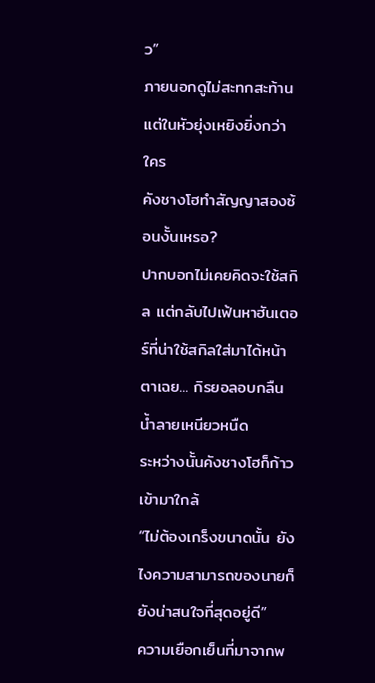ว”
ภายนอกดูไม่สะทกสะท้าน แต่ในหัวยุ่งเหยิงยิ่งกว่าใคร
คังชางโฮทำสัญญาสองซ้อนงั้นเหรอ?
ปากบอกไม่เคยคิดจะใช้สกิล แต่กลับไปเฟ้นหาฮันเตอร์ที่น่าใช้สกิลใส่มาได้หน้าตาเฉย... กิรยอลอบกลืนน้ำลายเหนียวหนืด
ระหว่างนั้นคังชางโฮก็ก้าวเข้ามาใกล้
“ไม่ต้องเกร็งขนาดนั้น ยังไงความสามารถของนายก็ยังน่าสนใจที่สุดอยู่ดี”
ความเยือกเย็นที่มาจากพ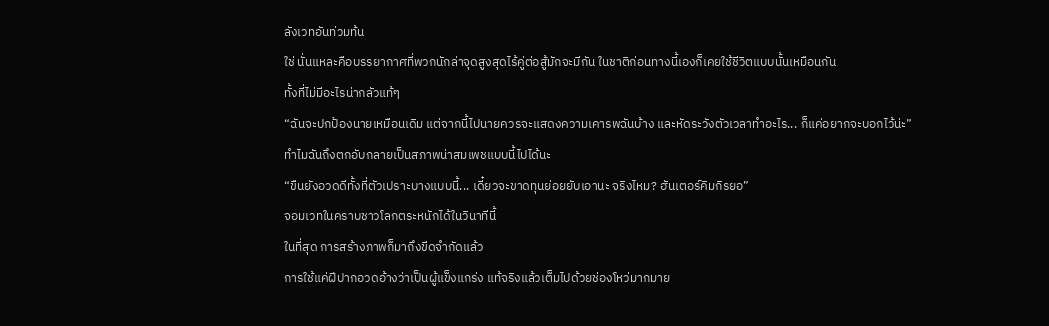ลังเวทอันท่วมท้น
ใช่ นั่นแหละคือบรรยากาศที่พวกนักล่าจุดสูงสุดไร้คู่ต่อสู้มักจะมีกัน ในชาติก่อนทางนี้เองก็เคยใช้ชีวิตแบบนั้นเหมือนกัน
ทั้งที่ไม่มีอะไรน่ากลัวแท้ๆ
“ฉันจะปกป้องนายเหมือนเดิม แต่จากนี้ไปนายควรจะแสดงความเคารพฉันบ้าง และหัดระวังตัวเวลาทำอะไร... ก็แค่อยากจะบอกไว้น่ะ”
ทำไมฉันถึงตกอับกลายเป็นสภาพน่าสมเพชแบบนี้ไปได้นะ
“ขืนยังอวดดีทั้งที่ตัวเปราะบางแบบนี้... เดี๋ยวจะขาดทุนย่อยยับเอานะ จริงไหม? ฮันเตอร์คิมกิรยอ”
จอมเวทในคราบชาวโลกตระหนักได้ในวินาทีนี้
ในที่สุด การสร้างภาพก็มาถึงขีดจำกัดแล้ว
การใช้แค่ฝีปากอวดอ้างว่าเป็นผู้แข็งแกร่ง แท้จริงแล้วเต็มไปด้วยช่องโหว่มากมาย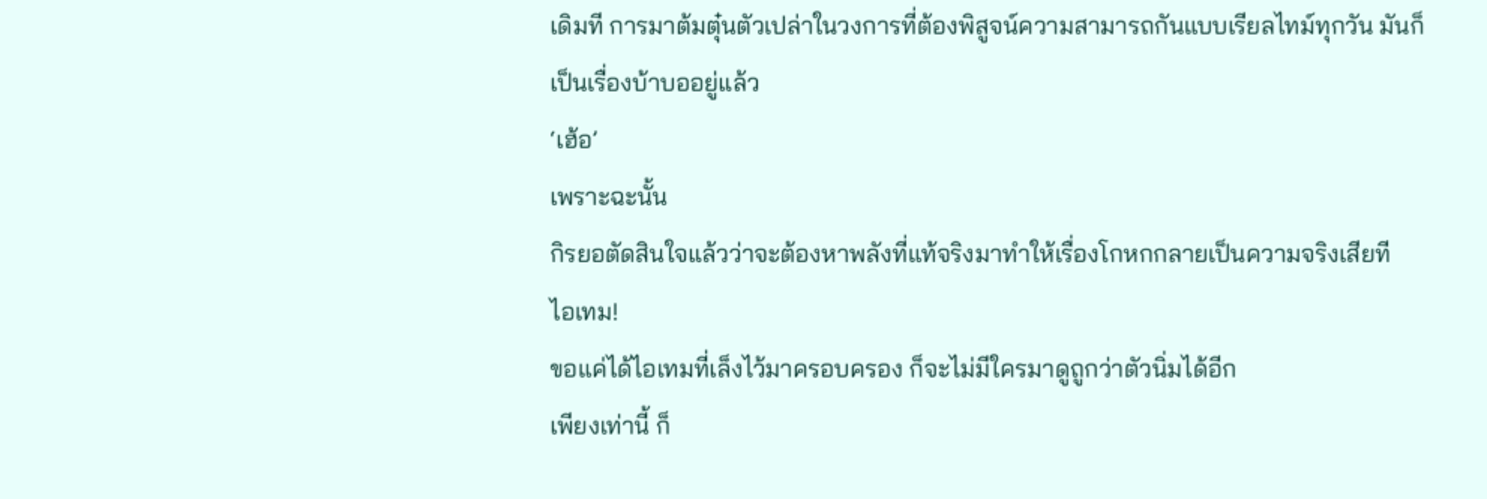เดิมที การมาต้มตุ๋นตัวเปล่าในวงการที่ต้องพิสูจน์ความสามารถกันแบบเรียลไทม์ทุกวัน มันก็เป็นเรื่องบ้าบออยู่แล้ว
‘เฮ้อ’
เพราะฉะนั้น
กิรยอตัดสินใจแล้วว่าจะต้องหาพลังที่แท้จริงมาทำให้เรื่องโกหกกลายเป็นความจริงเสียที
ไอเทม!
ขอแค่ได้ไอเทมที่เล็งไว้มาครอบครอง ก็จะไม่มีใครมาดูถูกว่าตัวนิ่มได้อีก
เพียงเท่านี้ ก็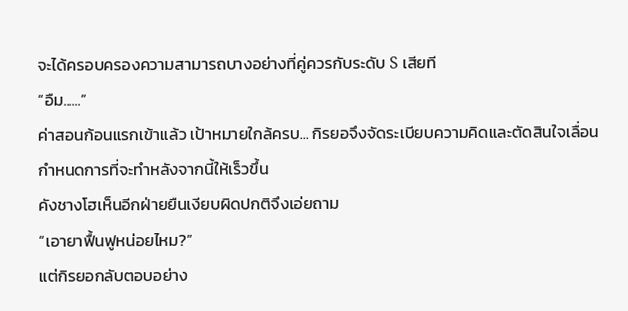จะได้ครอบครองความสามารถบางอย่างที่คู่ควรกับระดับ S เสียที
“อืม......”
ค่าสอนก้อนแรกเข้าแล้ว เป้าหมายใกล้ครบ... กิรยอจึงจัดระเบียบความคิดและตัดสินใจเลื่อนกำหนดการที่จะทำหลังจากนี้ให้เร็วขึ้น
คังชางโฮเห็นอีกฝ่ายยืนเงียบผิดปกติจึงเอ่ยถาม
“เอายาฟื้นฟูหน่อยไหม?”
แต่กิรยอกลับตอบอย่าง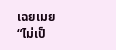เฉยเมย
“ไม่เป็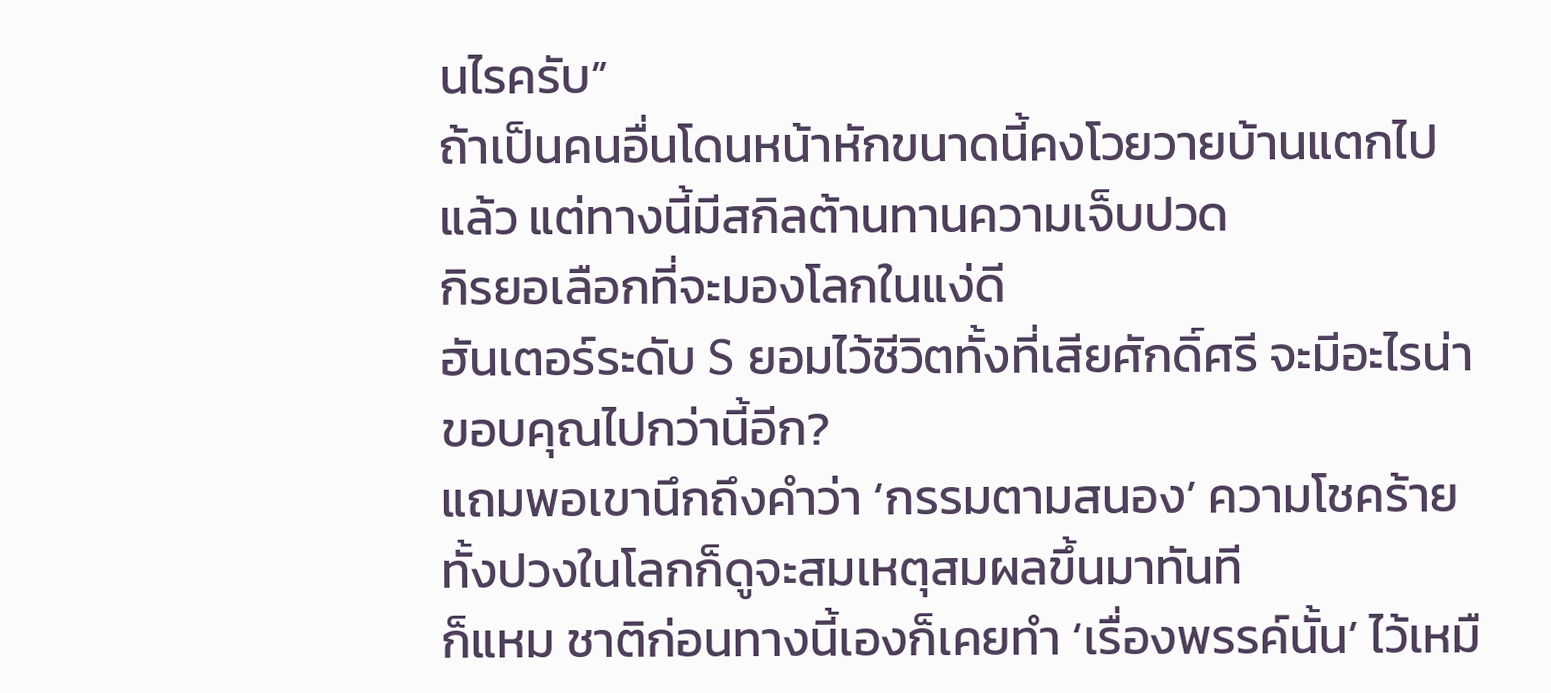นไรครับ”
ถ้าเป็นคนอื่นโดนหน้าหักขนาดนี้คงโวยวายบ้านแตกไปแล้ว แต่ทางนี้มีสกิลต้านทานความเจ็บปวด
กิรยอเลือกที่จะมองโลกในแง่ดี
ฮันเตอร์ระดับ S ยอมไว้ชีวิตทั้งที่เสียศักดิ์ศรี จะมีอะไรน่าขอบคุณไปกว่านี้อีก?
แถมพอเขานึกถึงคำว่า ‘กรรมตามสนอง’ ความโชคร้ายทั้งปวงในโลกก็ดูจะสมเหตุสมผลขึ้นมาทันที
ก็แหม ชาติก่อนทางนี้เองก็เคยทำ ‘เรื่องพรรค์นั้น’ ไว้เหมื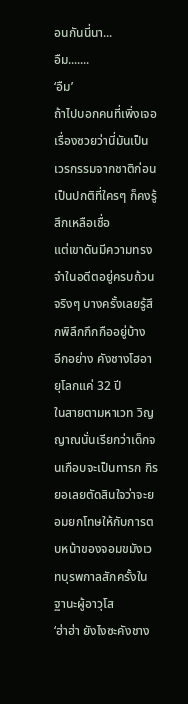อนกันนี่นา...
อืม.......
‘อืม’
ถ้าไปบอกคนที่เพิ่งเจอเรื่องซวยว่านี่มันเป็นเวรกรรมจากชาติก่อน เป็นปกติที่ใครๆ ก็คงรู้สึกเหลือเชื่อ
แต่เขาดันมีความทรงจำในอดีตอยู่ครบถ้วนจริงๆ บางครั้งเลยรู้สึกพิลึกกึกกืออยู่บ้าง
อีกอย่าง คังชางโฮอายุโลกแค่ 32 ปี
ในสายตามหาเวท วิญญาณนั่นเรียกว่าเด็กจนเกือบจะเป็นทารก กิรยอเลยตัดสินใจว่าจะยอมยกโทษให้กับการตบหน้าของจอมขมังเวทบุรพกาลสักครั้งในฐานะผู้อาวุโส
‘ฮ่าฮ่า ยังไงซะคังชาง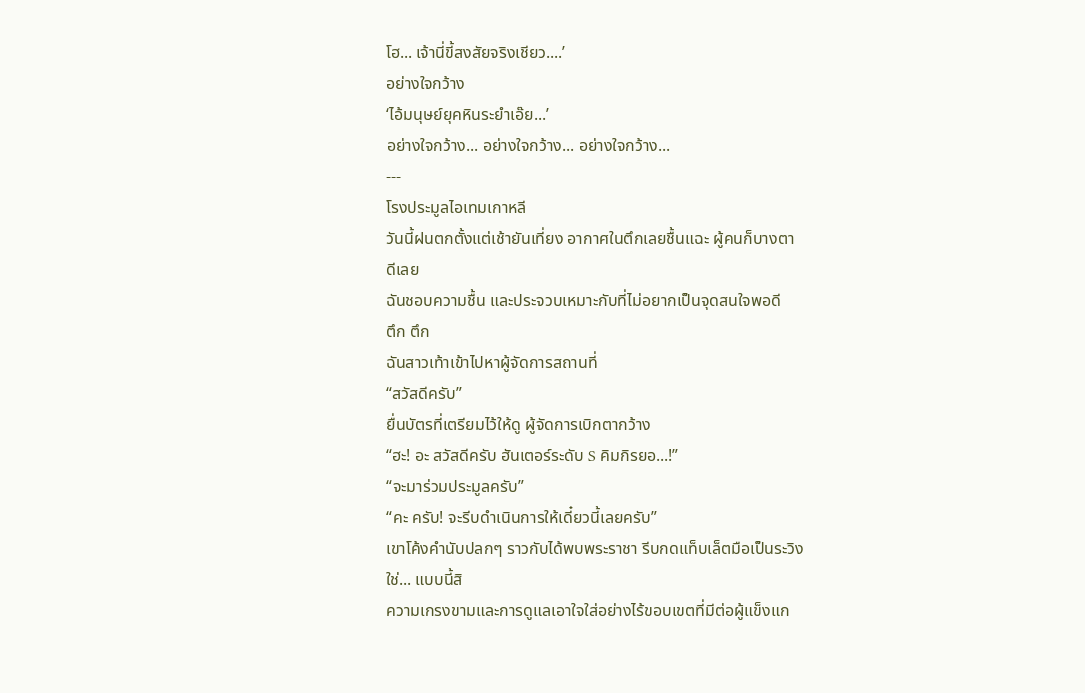โฮ... เจ้านี่ขี้สงสัยจริงเชียว....’
อย่างใจกว้าง
‘ไอ้มนุษย์ยุคหินระยำเอ๊ย...’
อย่างใจกว้าง... อย่างใจกว้าง... อย่างใจกว้าง...
---
โรงประมูลไอเทมเกาหลี
วันนี้ฝนตกตั้งแต่เช้ายันเที่ยง อากาศในตึกเลยชื้นแฉะ ผู้คนก็บางตา
ดีเลย
ฉันชอบความชื้น และประจวบเหมาะกับที่ไม่อยากเป็นจุดสนใจพอดี
ตึก ตึก
ฉันสาวเท้าเข้าไปหาผู้จัดการสถานที่
“สวัสดีครับ”
ยื่นบัตรที่เตรียมไว้ให้ดู ผู้จัดการเบิกตากว้าง
“ฮะ! อะ สวัสดีครับ ฮันเตอร์ระดับ S คิมกิรยอ...!”
“จะมาร่วมประมูลครับ”
“คะ ครับ! จะรีบดำเนินการให้เดี๋ยวนี้เลยครับ”
เขาโค้งคำนับปลกๆ ราวกับได้พบพระราชา รีบกดแท็บเล็ตมือเป็นระวิง
ใช่... แบบนี้สิ
ความเกรงขามและการดูแลเอาใจใส่อย่างไร้ขอบเขตที่มีต่อผู้แข็งแก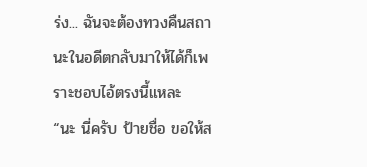ร่ง... ฉันจะต้องทวงคืนสถานะในอดีตกลับมาให้ได้ก็เพราะชอบไอ้ตรงนี้แหละ
“นะ นี่ครับ ป้ายชื่อ ขอให้ส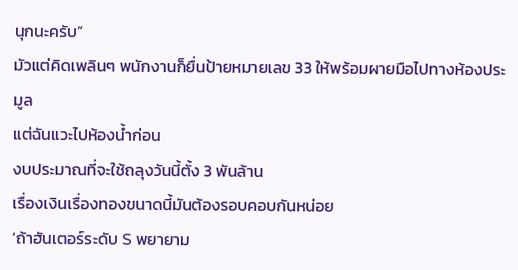นุกนะครับ”
มัวแต่คิดเพลินๆ พนักงานก็ยื่นป้ายหมายเลข 33 ให้พร้อมผายมือไปทางห้องประมูล
แต่ฉันแวะไปห้องน้ำก่อน
งบประมาณที่จะใช้ถลุงวันนี้ตั้ง 3 พันล้าน
เรื่องเงินเรื่องทองขนาดนี้มันต้องรอบคอบกันหน่อย
‘ถ้าฮันเตอร์ระดับ S พยายาม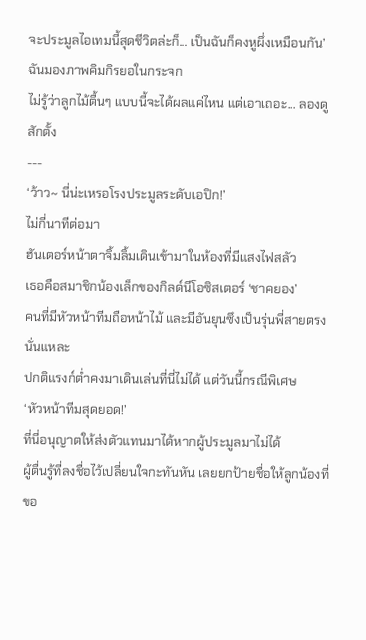จะประมูลไอเทมนี้สุดชีวิตล่ะก็... เป็นฉันก็คงหูผึ่งเหมือนกัน’
ฉันมองภาพคิมกิรยอในกระจก
ไม่รู้ว่าลูกไม้ตื้นๆ แบบนี้จะได้ผลแค่ไหน แต่เอาเถอะ... ลองดูสักตั้ง
---
‘ว้าว~ นี่น่ะเหรอโรงประมูลระดับเอปิก!’
ไม่กี่นาทีต่อมา
ฮันเตอร์หน้าตาจิ้มลิ้มเดินเข้ามาในห้องที่มีแสงไฟสลัว
เธอคือสมาชิกน้องเล็กของกิลด์นีโอซิสเตอร์ ‘ชาคยอง’
คนที่มีหัวหน้าทีมถือหน้าไม้ และมีอันยุนซึงเป็นรุ่นพี่สายตรงนั่นแหละ
ปกติแรงก์ต่ำคงมาเดินเล่นที่นี่ไม่ได้ แต่วันนี้กรณีพิเศษ
‘หัวหน้าทีมสุดยอด!’
ที่นี่อนุญาตให้ส่งตัวแทนมาได้หากผู้ประมูลมาไม่ได้
ผู้ตื่นรู้ที่ลงชื่อไว้เปลี่ยนใจกะทันหัน เลยยกป้ายชื่อให้ลูกน้องที่ขอ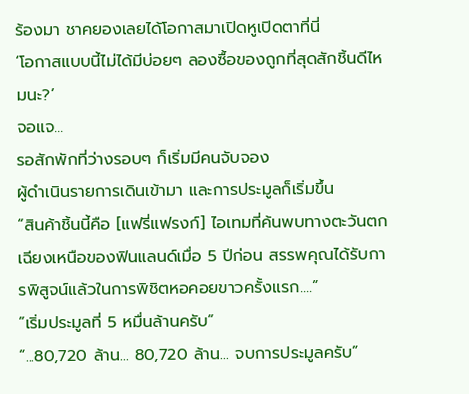ร้องมา ชาคยองเลยได้โอกาสมาเปิดหูเปิดตาที่นี่
‘โอกาสแบบนี้ไม่ได้มีบ่อยๆ ลองซื้อของถูกที่สุดสักชิ้นดีไหมนะ?’
จอแจ...
รอสักพักที่ว่างรอบๆ ก็เริ่มมีคนจับจอง
ผู้ดำเนินรายการเดินเข้ามา และการประมูลก็เริ่มขึ้น
“สินค้าชิ้นนี้คือ [แฟรี่แฟรงก์] ไอเทมที่ค้นพบทางตะวันตกเฉียงเหนือของฟินแลนด์เมื่อ 5 ปีก่อน สรรพคุณได้รับการพิสูจน์แล้วในการพิชิตหอคอยขาวครั้งแรก....”
”เริ่มประมูลที่ 5 หมื่นล้านครับ”
“...80,720 ล้าน... 80,720 ล้าน... จบการประมูลครับ”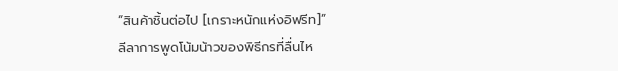“สินค้าชิ้นต่อไป [เกราะหนักแห่งอิฟรีท]”
ลีลาการพูดโน้มน้าวของพิธีกรที่ลื่นไห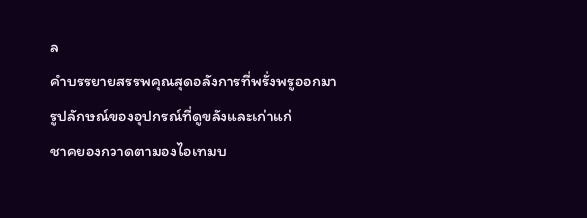ล
คำบรรยายสรรพคุณสุดอลังการที่พรั่งพรูออกมา
รูปลักษณ์ของอุปกรณ์ที่ดูขลังและเก่าแก่
ชาคยองกวาดตามองไอเทมบ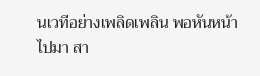นเวทีอย่างเพลิดเพลิน พอหันหน้าไปมา สา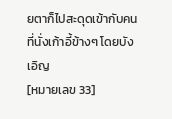ยตาก็ไปสะดุดเข้ากับคนที่นั่งเก้าอี้ข้างๆ โดยบังเอิญ
[หมายเลข 33]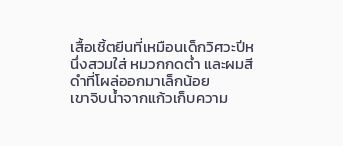เสื้อเชิ้ตยีนที่เหมือนเด็กวิศวะปีหนึ่งสวมใส่ หมวกกดต่ำ และผมสีดำที่โผล่ออกมาเล็กน้อย
เขาจิบน้ำจากแก้วเก็บความ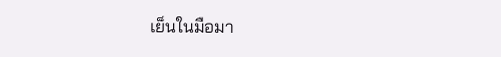เย็นในมือมา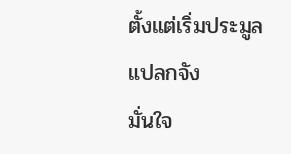ตั้งแต่เริ่มประมูล
แปลกจัง
มั่นใจ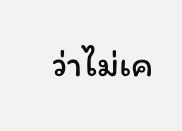ว่าไม่เค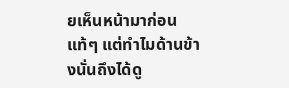ยเห็นหน้ามาก่อนแท้ๆ แต่ทำไมด้านข้างนั่นถึงได้ดู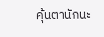คุ้นตานักนะ